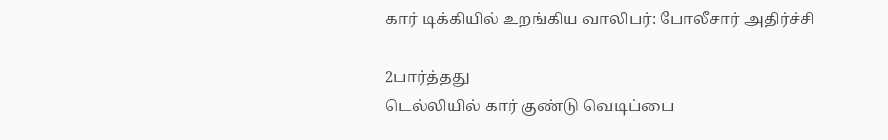கார் டிக்கியில் உறங்கிய வாலிபர்: போலீசார் அதிர்ச்சி

2பார்த்தது
டெல்லியில் கார் குண்டு வெடிப்பை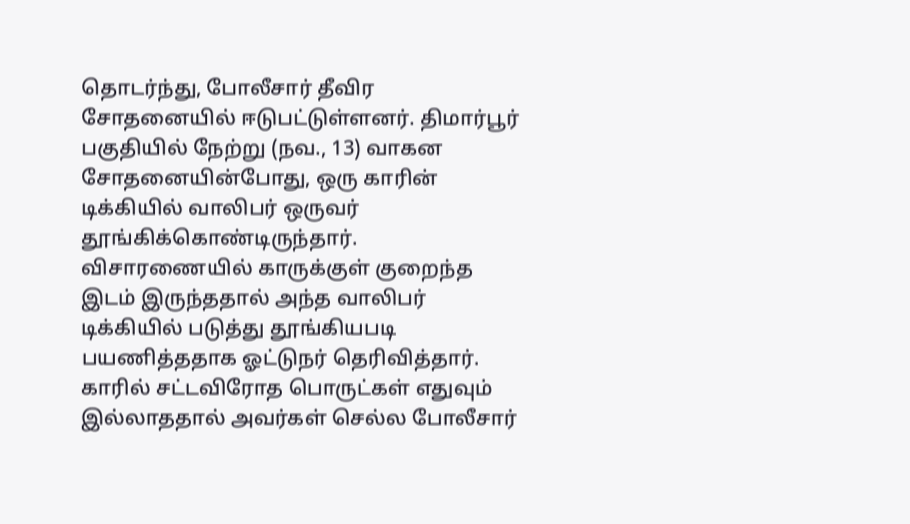தொடர்ந்து, போலீசார் தீவிர சோதனையில் ஈடுபட்டுள்ளனர். திமார்பூர் பகுதியில் நேற்று (நவ., 13) வாகன சோதனையின்போது, ஒரு காரின் டிக்கியில் வாலிபர் ஒருவர் தூங்கிக்கொண்டிருந்தார். விசாரணையில் காருக்குள் குறைந்த இடம் இருந்ததால் அந்த வாலிபர் டிக்கியில் படுத்து தூங்கியபடி பயணித்ததாக ஓட்டுநர் தெரிவித்தார். காரில் சட்டவிரோத பொருட்கள் எதுவும் இல்லாததால் அவர்கள் செல்ல போலீசார்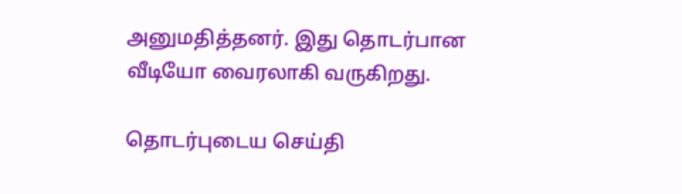அனுமதித்தனர். இது தொடர்பான வீடியோ வைரலாகி வருகிறது.

தொடர்புடைய செய்தி